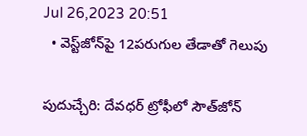Jul 26,2023 20:51
  • వెస్ట్‌జోన్‌పై 12పరుగుల తేడాతో గెలుపు

పుదుచ్చేరి: దేవధర్‌ ట్రోఫీలో సౌత్‌జోన్‌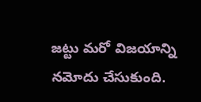జట్టు మరో విజయాన్ని నమోదు చేసుకుంది.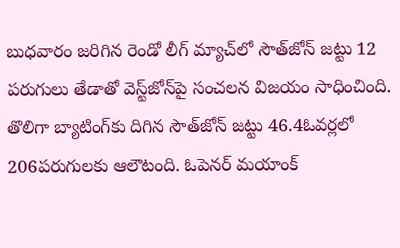బుధవారం జరిగిన రెండో లీగ్‌ మ్యాచ్‌లో సౌత్‌జోన్‌ జట్టు 12 పరుగులు తేడాతో వెస్ట్‌జోన్‌పై సంచలన విజయం సాధించింది. తొలిగా బ్యాటింగ్‌కు దిగిన సౌత్‌జోన్‌ జట్టు 46.4ఓవర్లలో 206పరుగులకు ఆలౌటంది. ఓపెనర్‌ మయాంక్‌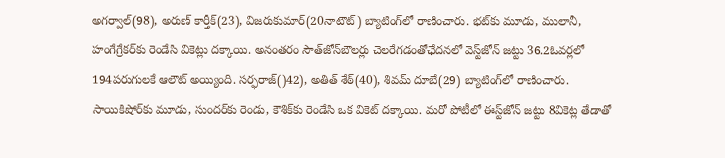అగర్వాల్‌(98), అరుణ్‌ కార్తీక్‌(23), విజరుకుమార్‌(20నాటౌట్‌) బ్యాటింగ్‌లో రాణించారు. భట్‌కు మూడు, ములానీ, హంగేగ్రేకర్‌కు రెండేసి వికెట్లు దక్కాయి. అనంతరం సౌత్‌జోన్‌బౌలర్లు చెలరేగడంతోఛేదనలో వెస్ట్‌జోన్‌ జట్టు 36.2ఓవర్లలో 194పరుగులకే ఆలౌట్‌ అయ్యింది. సర్ఫరాజ్‌()42), అతిత్‌ శేఠ్‌(40), శివమ్‌ దూబే(29) బ్యాటింగ్‌లో రాణించారు. సాయికిషోర్‌కు మూడు, సుందర్‌కు రెండు, కౌశిక్‌కు రెండేసి ఒక వికెట్‌ దక్కాయి. మరో పోటీలో ఈస్ట్‌జోన్‌ జట్టు 8వికెట్ల తేడాతో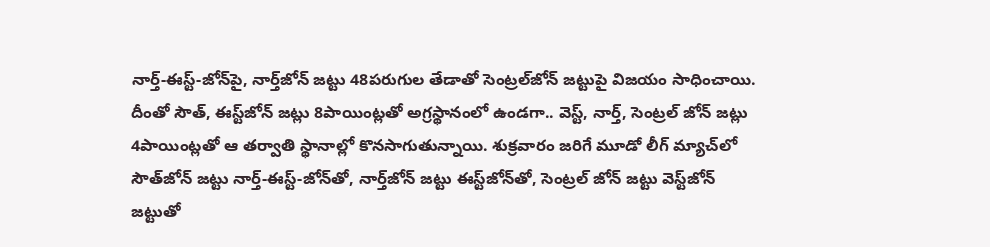నార్త్‌-ఈస్ట్‌-జోన్‌పై, నార్త్‌జోన్‌ జట్టు 48పరుగుల తేడాతో సెంట్రల్‌జోన్‌ జట్టుపై విజయం సాధించాయి. దీంతో సౌత్‌, ఈస్ట్‌జోన్‌ జట్లు 8పాయింట్లతో అగ్రస్థానంలో ఉండగా.. వెస్ట్‌, నార్త్‌, సెంట్రల్‌ జోన్‌ జట్లు 4పాయింట్లతో ఆ తర్వాతి స్థానాల్లో కొనసాగుతున్నాయి. శుక్రవారం జరిగే మూడో లీగ్‌ మ్యాచ్‌లో సౌత్‌జోన్‌ జట్టు నార్త్‌-ఈస్ట్‌-జోన్‌తో, నార్త్‌జోన్‌ జట్టు ఈస్ట్‌జోన్‌తో, సెంట్రల్‌ జోన్‌ జట్టు వెస్ట్‌జోన్‌ జట్టుతో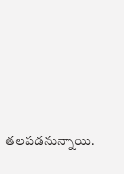తలపడనున్నాయి.